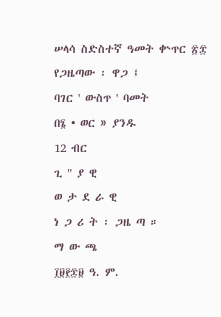ሠላሳ ስድስተኛ ዓመት ቍጥር ፳፰
የጋዜጣው ፡ ዋጋ ፤
ባገር ' ውስጥ ' ባመት
በ፮ • ወር » ያንዱ
12 ብር
ጊ " ያ ዊ
ወ ታ ደ ራ ዊ
ነ ጋ ሪ ት ፡ ጋዜ ጣ ።
ማ ው ጫ
፲፱፻፷፱ ዓ. ም.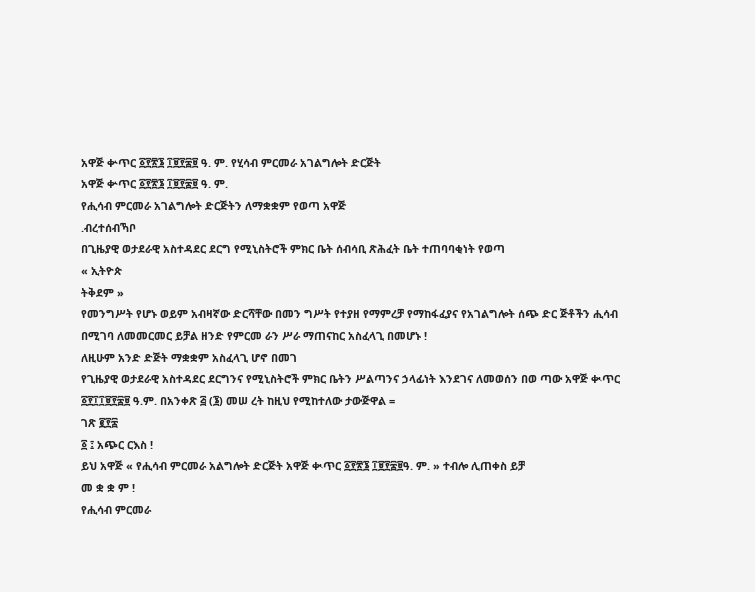አዋጅ ቍጥር ፩፻፳፮ ፲፱፻፷፱ ዓ. ም. የሂሳብ ምርመራ አገልግሎት ድርጅት
አዋጅ ቍጥር ፩፻፳፮ ፲፱፻፷፱ ዓ. ም.
የሒሳብ ምርመራ አገልግሎት ድርጅትን ለማቋቋም የወጣ አዋጅ
.ብረተሰብኻቦ
በጊዜያዊ ወታደራዊ አስተዳደር ደርግ የሚኒስትሮች ምክር ቤት ሰብሳቢ ጽሕፈት ቤት ተጠባባቂነት የወጣ
« ኢትዮጵ
ትቅደም »
የመንግሥት የሆኑ ወይም አብዛኛው ድርሻቸው በመን ግሥት የተያዘ የማምረቻ የማከፋፈያና የአገልግሎት ሰጭ ድር ጅቶችን ሒሳብ በሚገባ ለመመርመር ይቻል ዘንድ የምርመ ራን ሥራ ማጠናከር አስፈላጊ በመሆኑ !
ለዚሁም አንድ ድጅት ማቋቋም አስፈላጊ ሆኖ በመገ
የጊዜያዊ ወታደራዊ አስተዳደር ደርግንና የሚኒስትሮች ምክር ቤትን ሥልጣንና ኃላፊነት እንደገና ለመወሰን በወ ጣው አዋጅ ቊጥር ፩፻፲፲፱፻፷፱ ዓ.ም. በአንቀጽ ፭ (፮) መሠ ረት ከዚህ የሚከተለው ታውጅዋል =
ገጽ ፪፻፷
፩ ፤ አጭር ርእስ !
ይህ አዋጅ « የሒሳብ ምርመራ አልግሎት ድርጅት አዋጅ ቊጥር ፩፻፳፮ ፲፱፻፷፱ዓ. ም. » ተብሎ ሊጠቀስ ይቻ
መ ቋ ቋ ም !
የሒሳብ ምርመራ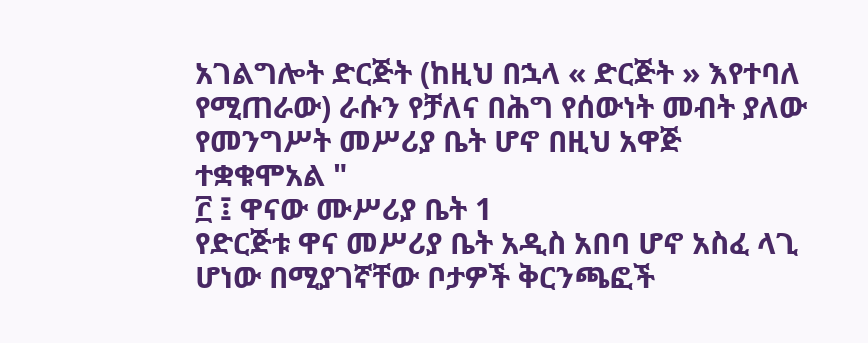አገልግሎት ድርጅት (ከዚህ በኋላ « ድርጅት » እየተባለ የሚጠራው) ራሱን የቻለና በሕግ የሰውነት መብት ያለው የመንግሥት መሥሪያ ቤት ሆኖ በዚህ አዋጅ ተቋቁሞአል "
፫ ፤ ዋናው ሙሥሪያ ቤት 1
የድርጅቱ ዋና መሥሪያ ቤት አዲስ አበባ ሆኖ አስፈ ላጊ ሆነው በሚያገኛቸው ቦታዎች ቅርንጫፎች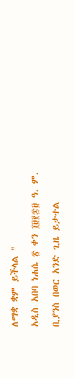ለማቋ ቋም ይችላል "
አዲስ አበባ ነሐሴ ፳ ቀን ፲፱፻፷፱ ዓ. ም.
ቢያንስ በወር አንድ ጊዜ ይታተል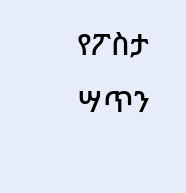የፖስታ ሣጥን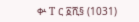ቍ T ር ፩ሺ§ (1031)